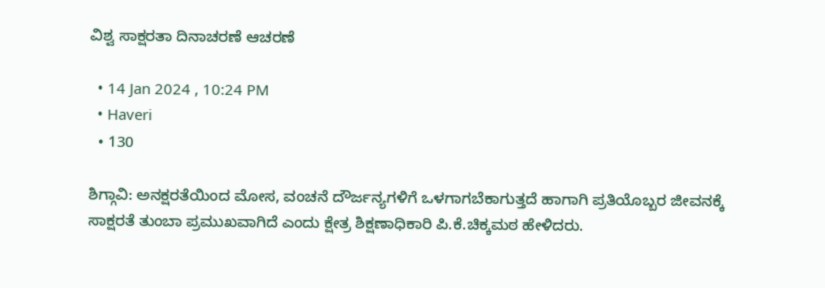ವಿಶ್ವ ಸಾಕ್ಷರತಾ ದಿನಾಚರಣೆ ಆಚರಣೆ

  • 14 Jan 2024 , 10:24 PM
  • Haveri
  • 130

ಶಿಗ್ಗಾವಿ: ಅನಕ್ಷರತೆಯಿಂದ ಮೋಸ, ವಂಚನೆ ದೌರ್ಜನ್ಯಗಳಿಗೆ ಒಳಗಾಗಬೆಕಾಗುತ್ತದೆ ಹಾಗಾಗಿ ಪ್ರತಿಯೊಬ್ಬರ ಜೀವನಕ್ಕೆ ಸಾಕ್ಷರತೆ ತುಂಬಾ ಪ್ರಮುಖವಾಗಿದೆ ಎಂದು ಕ್ಷೇತ್ರ ಶಿಕ್ಷಣಾಧಿಕಾರಿ ಪಿ.ಕೆ.ಚಿಕ್ಕಮಠ ಹೇಳಿದರು.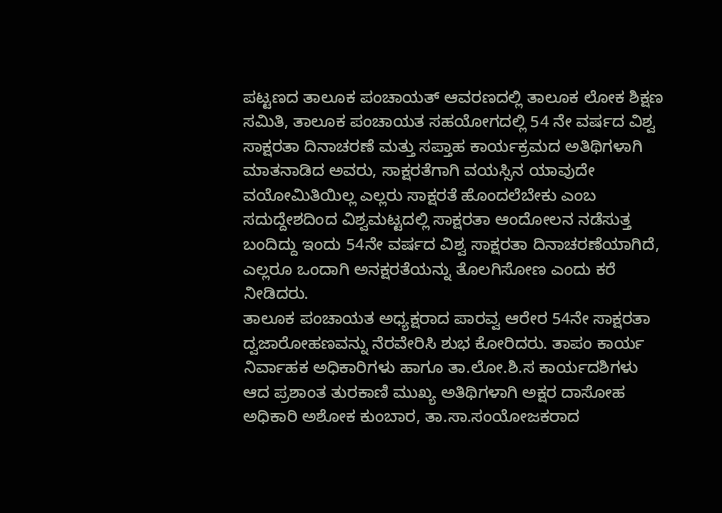ಪಟ್ಟಣದ ತಾಲೂಕ ಪಂಚಾಯತ್ ಆವರಣದಲ್ಲಿ ತಾಲೂಕ ಲೋಕ ಶಿಕ್ಷಣ ಸಮಿತಿ, ತಾಲೂಕ ಪಂಚಾಯತ ಸಹಯೋಗದಲ್ಲಿ 54 ನೇ ವರ್ಷದ ವಿಶ್ವ ಸಾಕ್ಷರತಾ ದಿನಾಚರಣೆ ಮತ್ತು ಸಪ್ತಾಹ ಕಾರ್ಯಕ್ರಮದ ಅತಿಥಿಗಳಾಗಿ ಮಾತನಾಡಿದ ಅವರು, ಸಾಕ್ಷರತೆಗಾಗಿ ವಯಸ್ಸಿನ ಯಾವುದೇ ವಯೋಮಿತಿಯಿಲ್ಲ ಎಲ್ಲರು ಸಾಕ್ಷರತೆ ಹೊಂದಲೆಬೇಕು ಎಂಬ ಸದುದ್ದೇಶದಿಂದ ವಿಶ್ವಮಟ್ಟದಲ್ಲಿ ಸಾಕ್ಷರತಾ ಆಂದೋಲನ ನಡೆಸುತ್ತ ಬಂದಿದ್ದು ಇಂದು 54ನೇ ವರ್ಷದ ವಿಶ್ವ ಸಾಕ್ಷರತಾ ದಿನಾಚರಣೆಯಾಗಿದೆ, ಎಲ್ಲರೂ ಒಂದಾಗಿ ಅನಕ್ಷರತೆಯನ್ನು ತೊಲಗಿಸೋಣ ಎಂದು ಕರೆ ನೀಡಿದರು.
ತಾಲೂಕ ಪಂಚಾಯತ ಅಧ್ಯಕ್ಷರಾದ ಪಾರವ್ವ ಆರೇರ 54ನೇ ಸಾಕ್ಷರತಾ ದ್ವಜಾರೋಹಣವನ್ನು ನೆರವೇರಿಸಿ ಶುಭ ಕೋರಿದರು. ತಾಪಂ ಕಾರ್ಯ ನಿರ್ವಾಹಕ ಅಧಿಕಾರಿಗಳು ಹಾಗೂ ತಾ.ಲೋ.ಶಿ.ಸ ಕಾರ್ಯದಶಿಗಳು ಆದ ಪ್ರಶಾಂತ ತುರಕಾಣಿ ಮುಖ್ಯ ಅತಿಥಿಗಳಾಗಿ ಅಕ್ಷರ ದಾಸೋಹ ಅಧಿಕಾರಿ ಅಶೋಕ ಕುಂಬಾರ, ತಾ.ಸಾ.ಸಂಯೋಜಕರಾದ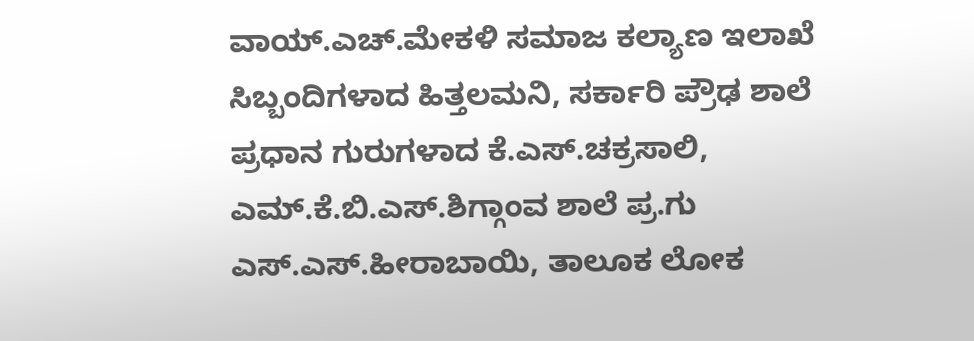ವಾಯ್.ಎಚ್.ಮೇಕಳಿ ಸಮಾಜ ಕಲ್ಯಾಣ ಇಲಾಖೆ ಸಿಬ್ಬಂದಿಗಳಾದ ಹಿತ್ತಲಮನಿ, ಸರ್ಕಾರಿ ಪ್ರೌಢ ಶಾಲೆ ಪ್ರಧಾನ ಗುರುಗಳಾದ ಕೆ.ಎಸ್.ಚಕ್ರಸಾಲಿ, ಎಮ್.ಕೆ.ಬಿ.ಎಸ್.ಶಿಗ್ಗಾಂವ ಶಾಲೆ ಪ್ರ.ಗು ಎಸ್.ಎಸ್.ಹೀರಾಬಾಯಿ, ತಾಲೂಕ ಲೋಕ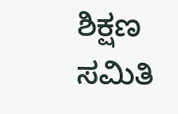ಶಿಕ್ಷಣ ಸಮಿತಿ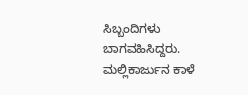ಸಿಬ್ಬಂದಿಗಳು ಬಾಗವಹಿಸಿದ್ದರು. ಮಲ್ಲಿಕಾರ್ಜುನ ಕಾಳೆ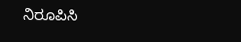ನಿರೂಪಿಸಿ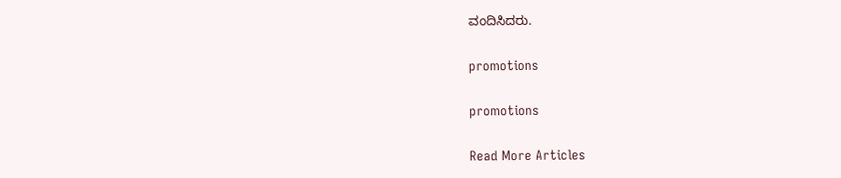ವಂದಿಸಿದರು.

promotions

promotions

Read More Articles